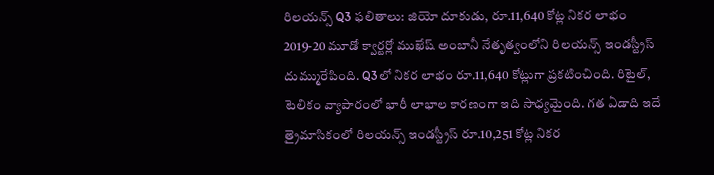రిలయన్స్ Q3 ఫలితాలు: జియో దూకుడు, రూ.11,640 కోట్ల నికర లాభం
2019-20 మూడో క్వార్టర్లో ముఖేష్ అంబానీ నేతృత్వంలోని రిలయన్స్ ఇండస్ట్రీస్ దుమ్మురేపింది. Q3లో నికర లాభం రూ.11,640 కోట్లుగా ప్రకటించింది. రిటైల్, టెలికం వ్యాపారంలో భారీ లాభాల కారణంగా ఇది సాధ్యమైంది. గత ఏడాది ఇదే త్రైమాసికంలో రిలయన్స్ ఇండస్ట్రీస్ రూ.10,251 కోట్ల నికర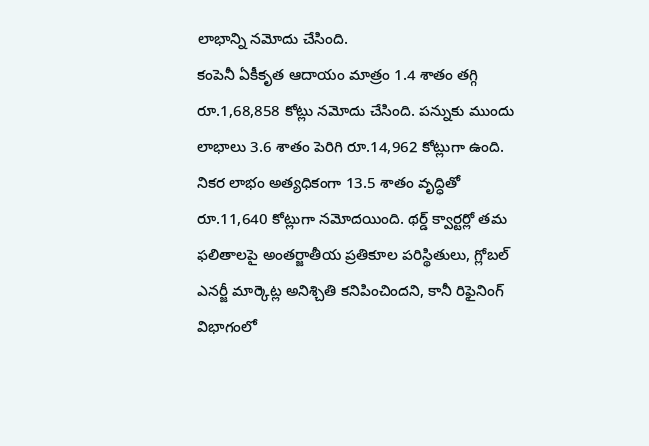లాభాన్ని నమోదు చేసింది.
కంపెనీ ఏకీకృత ఆదాయం మాత్రం 1.4 శాతం తగ్గి రూ.1,68,858 కోట్లు నమోదు చేసింది. పన్నుకు ముందు లాభాలు 3.6 శాతం పెరిగి రూ.14,962 కోట్లుగా ఉంది. నికర లాభం అత్యధికంగా 13.5 శాతం వృద్ధితో రూ.11,640 కోట్లుగా నమోదయింది. థర్డ్ క్వార్టర్లో తమ ఫలితాలపై అంతర్జాతీయ ప్రతికూల పరిస్థితులు, గ్లోబల్ ఎనర్జీ మార్కెట్ల అనిశ్చితి కనిపించిందని, కానీ రిఫైనింగ్ విభాగంలో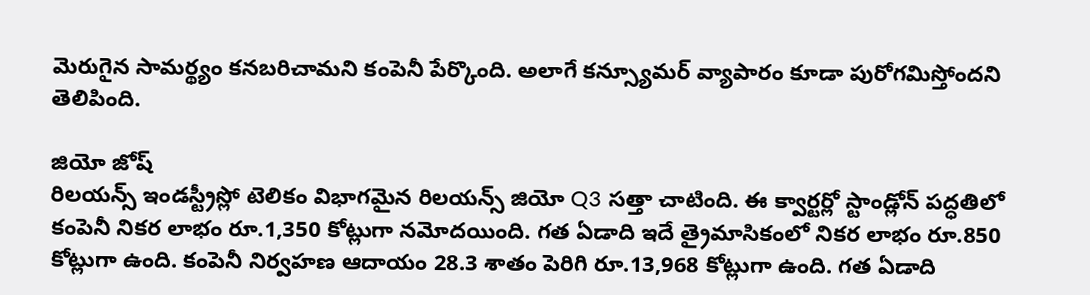మెరుగైన సామర్థ్యం కనబరిచామని కంపెనీ పేర్కొంది. అలాగే కన్స్యూమర్ వ్యాపారం కూడా పురోగమిస్తోందని తెలిపింది.

జియో జోష్
రిలయన్స్ ఇండస్ట్రీస్లో టెలికం విభాగమైన రిలయన్స్ జియో Q3 సత్తా చాటింది. ఈ క్వార్టర్లో స్టాండ్లోన్ పద్ధతిలో కంపెనీ నికర లాభం రూ.1,350 కోట్లుగా నమోదయింది. గత ఏడాది ఇదే త్రైమాసికంలో నికర లాభం రూ.850 కోట్లుగా ఉంది. కంపెనీ నిర్వహణ ఆదాయం 28.3 శాతం పెరిగి రూ.13,968 కోట్లుగా ఉంది. గత ఏడాది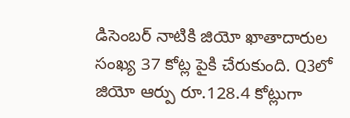డిసెంబర్ నాటికి జియో ఖాతాదారుల సంఖ్య 37 కోట్ల పైకి చేరుకుంది. Q3లో జియో ఆర్పు రూ.128.4 కోట్లుగా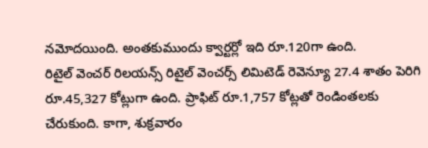నమోదయింది. అంతకుముందు క్వార్టర్లో ఇది రూ.120గా ఉంది.
రిటైల్ వెంచర్ రిలయన్స్ రిటైల్ వెంచర్స్ లిమిటెడ్ రెవెన్యూ 27.4 శాతం పెరిగి రూ.45,327 కోట్లుగా ఉంది. ప్రాఫిట్ రూ.1,757 కోట్లతో రెండింతలకు చేరుకుంది. కాగా, శుక్రవారం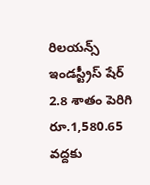రిలయన్స్ ఇండస్ట్రీస్ షేర్ 2.8 శాతం పెరిగి రూ.1,580.65 వద్దకు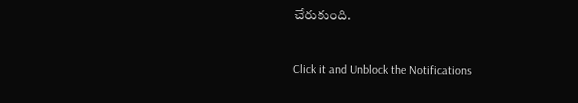చేరుకుంది.


Click it and Unblock the Notifications